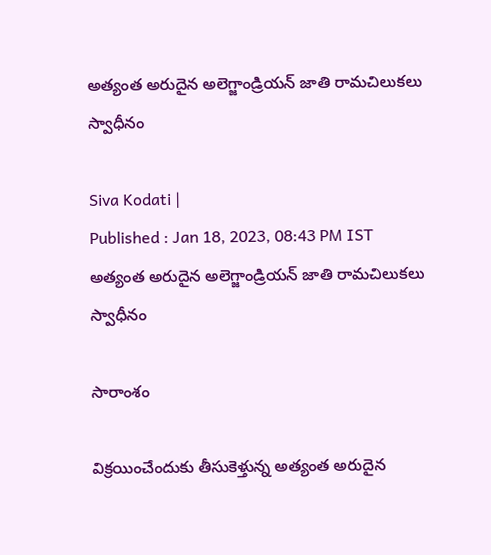అత్యంత అరుదైన అలెగ్జాండ్రియన్ జాతి రామచిలుకలు స్వాధీనం

Siva Kodati |
Published : Jan 18, 2023, 08:43 PM IST
అత్యంత అరుదైన అలెగ్జాండ్రియన్ జాతి రామచిలుకలు స్వాధీనం

సారాంశం

విక్రయించేందుకు తీసుకెళ్తున్న అత్యంత అరుదైన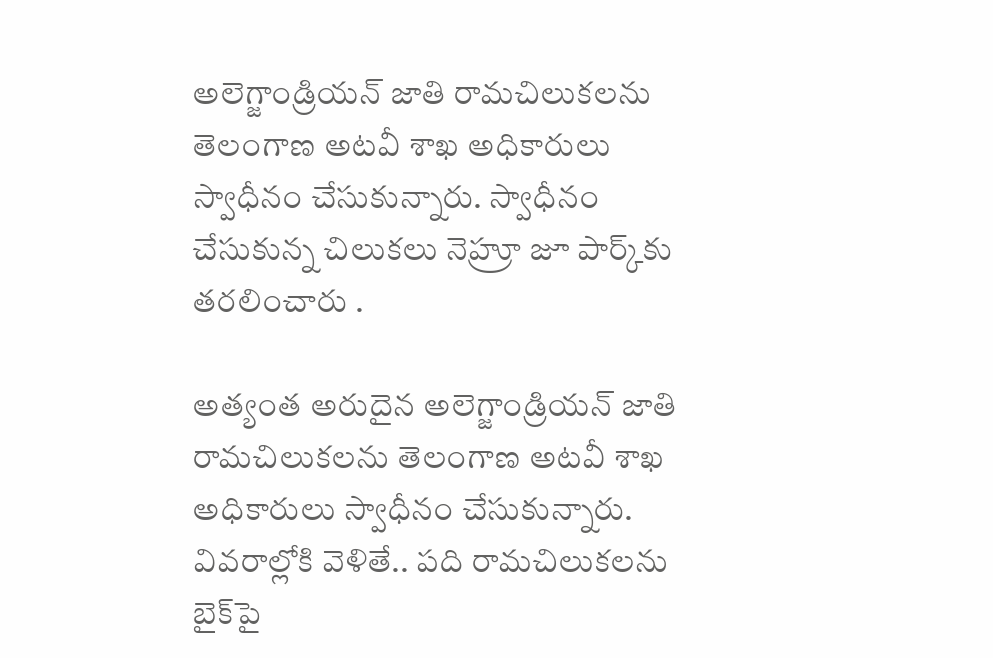అలెగ్జాండ్రియన్ జాతి రామచిలుకలను తెలంగాణ అటవీ శాఖ అధికారులు స్వాధీనం చేసుకున్నారు. స్వాధీనం చేసుకున్న చిలుకలు నెహ్రూ జూ పార్క్‌కు తరలించారు .

అత్యంత అరుదైన అలెగ్జాండ్రియన్ జాతి రామచిలుకలను తెలంగాణ అటవీ శాఖ అధికారులు స్వాధీనం చేసుకున్నారు. వివరాల్లోకి వెళితే.. పది రామచిలుకలను బైక్‌పై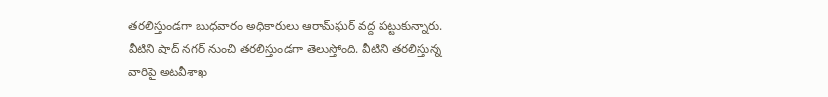తరలిస్తుండగా బుధవారం అధికారులు ఆరామ్‌ఘర్ వద్ద పట్టుకున్నారు. వీటిని షాద్ నగర్ నుంచి తరలిస్తుండగా తెలుస్తోంది. వీటిని తరలిస్తున్న వారిపై అటవీశాఖ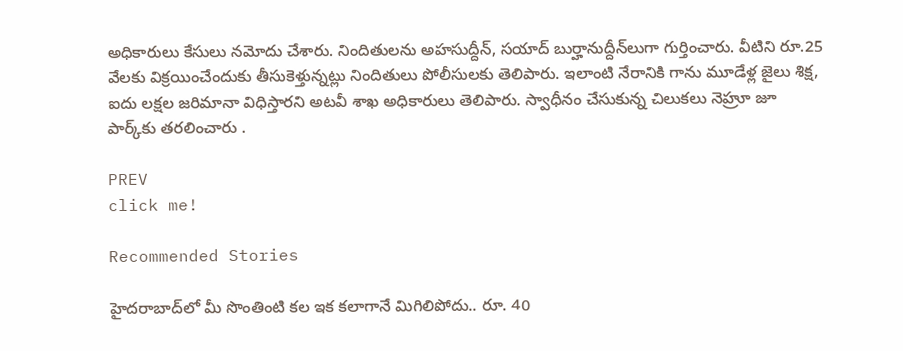అధికారులు కేసులు నమోదు చేశారు. నిందితులను అహసుద్దీన్, సయాద్ బుర్హానుద్దీన్‌లుగా గుర్తించారు. వీటిని రూ.25 వేలకు విక్రయించేందుకు తీసుకెళ్తున్నట్లు నిందితులు పోలీసులకు తెలిపారు. ఇలాంటి నేరానికి గాను మూడేళ్ల జైలు శిక్ష, ఐదు లక్షల జరిమానా విధిస్తారని అటవీ శాఖ అధికారులు తెలిపారు. స్వాధీనం చేసుకున్న చిలుకలు నెహ్రూ జూ పార్క్‌కు తరలించారు .

PREV
click me!

Recommended Stories

హైద‌రాబాద్‌లో మీ సొంతింటి క‌ల ఇక క‌లాగానే మిగిలిపోదు.. రూ. 40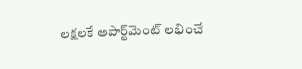ల‌క్ష‌ల‌కే అపార్ట్‌మెంట్ ల‌భించే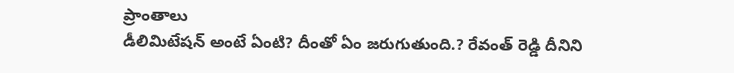ప్రాంతాలు
డీలిమిటేష‌న్ అంటే ఏంటి? దీంతో ఏం జరుగుతుంది.? రేవంత్ రెడ్డి దీనిని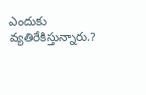ఎందుకు వ్య‌తిరేకిస్తున్నారు.?